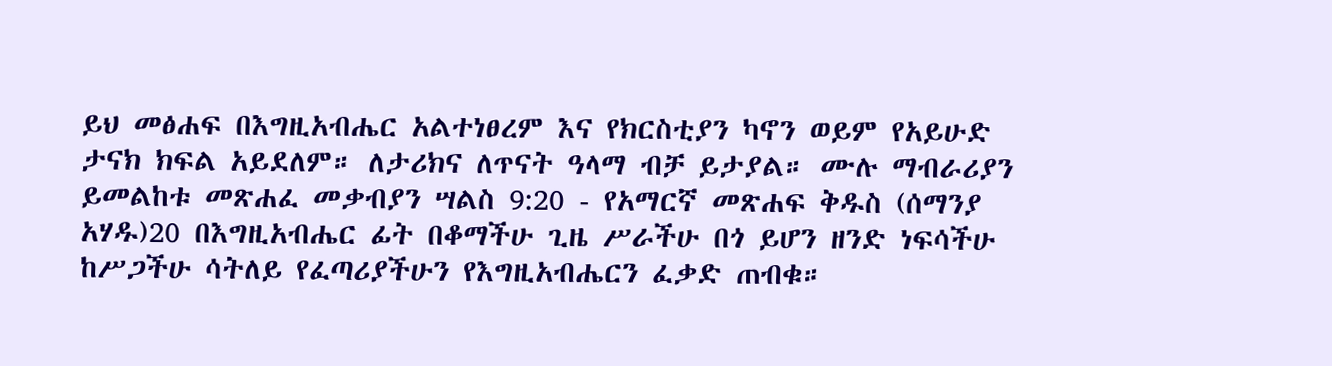ይህ መፅሐፍ በእግዚአብሔር አልተነፀረም እና የክርስቲያን ካኖን ወይም የአይሁድ ታናክ ክፍል አይደለም። ለታሪክና ለጥናት ዓላማ ብቻ ይታያል። ሙሉ ማብራሪያን ይመልከቱ መጽሐፈ መቃብያን ሣልስ 9:20 - የአማርኛ መጽሐፍ ቅዱስ (ሰማንያ አሃዱ)20 በእግዚአብሔር ፊት በቆማችሁ ጊዜ ሥራችሁ በጎ ይሆን ዘንድ ነፍሳችሁ ከሥጋችሁ ሳትለይ የፈጣሪያችሁን የእግዚአብሔርን ፈቃድ ጠብቁ።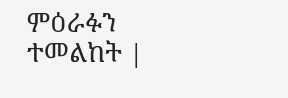ምዕራፉን ተመልከት |